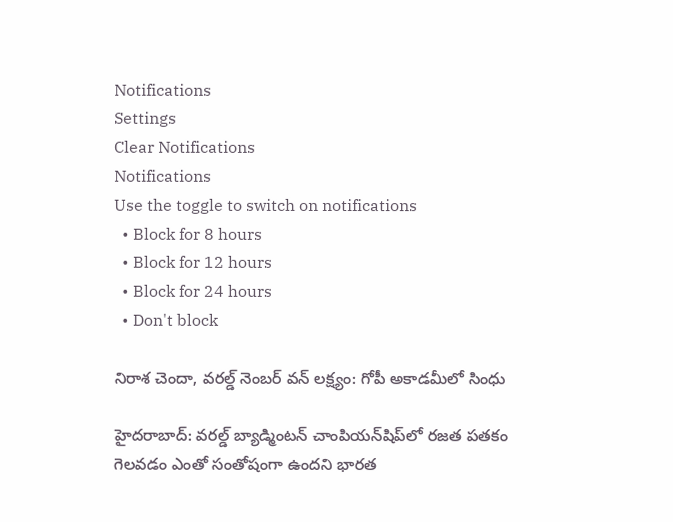Notifications
Settings
Clear Notifications
Notifications
Use the toggle to switch on notifications
  • Block for 8 hours
  • Block for 12 hours
  • Block for 24 hours
  • Don't block

నిరాశ చెందా, వరల్డ్ నెంబర్ వన్ లక్ష్యం: గోపీ అకాడమీలో సింధు

హైదరాబాద్: వరల్డ్ బ్యాడ్మింటన్ చాంపియన్‌షిప్‌లో రజత పతకం గెలవడం ఎంతో సంతోషంగా ఉందని భారత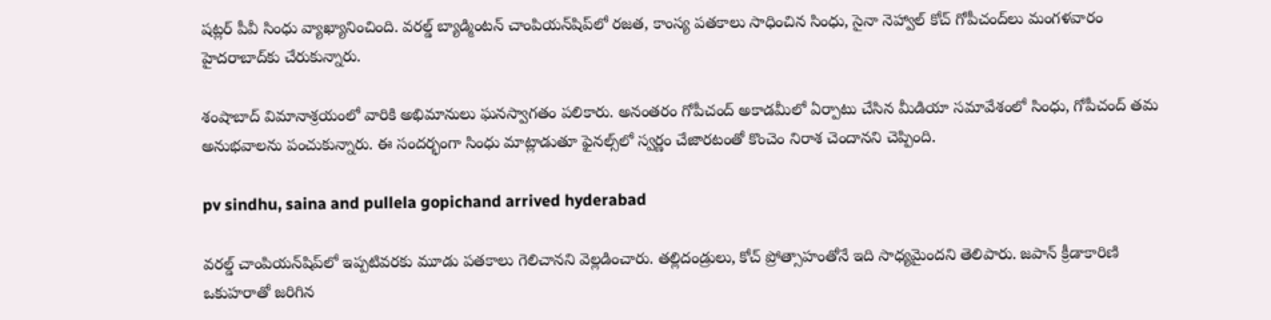షట్లర్ పీవీ సింధు వ్యాఖ్యానించింది. వరల్డ్ బ్యాడ్మింటన్ చాంపియన్‌షిప్‌లో రజత, కాంస్య పతకాలు సాధించిన సింధు, సైనా నెహ్వాల్ కోచ్ గోపీచంద్‌లు మంగళవారం హైదరాబాద్‌కు చేరుకున్నారు.

శంషాబాద్‌ విమానాశ్రయంలో వారికి అభిమానులు ఘనస్వాగతం పలికారు. అనంతరం గోపీచంద్ అకాడమీలో ఏర్పాటు చేసిన మీడియా సమావేశంలో సింధు, గోపీచంద్‌ తమ అనుభవాలను పంచుకున్నారు. ఈ సందర్భంగా సింధు మాట్లాడుతూ ఫైనల్స్‌లో స్వర్ణం చేజారటంతో కొంచెం నిరాశ చెందానని చెప్పింది.

pv sindhu, saina and pullela gopichand arrived hyderabad

వరల్డ్‌ చాంపియన్‌షిప్‌లో ఇప్పటివరకు మూడు పతకాలు గెలిచానని వెల్లడించారు. తల్లిదండ్రులు, కోచ్‌ ప్రోత్సాహంతోనే ఇది సాధ్యమైందని తెలిపారు. జపాన్ క్రీడాకారిణి ఒకుహరాతో జరిగిన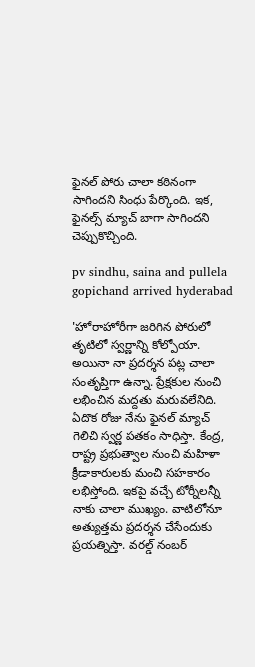ఫైనల్ పోరు చాలా కఠినంగా సాగిందని సింధు పేర్కొంది. ఇక, ఫైనల్స్ మ్యాచ్ బాగా సాగిందని చెప్పుకొచ్చింది.

pv sindhu, saina and pullela gopichand arrived hyderabad

'హోరాహోరీగా జరిగిన పోరులో తృటిలో స్వర్ణాన్ని కోల్పోయా. అయినా నా ప్రదర్శన పట్ల చాలా సంతృప్తిగా ఉన్నా. ప్రేక్షకుల నుంచి లభించిన మద్దతు మరువలేనిది. ఏదొక రోజు నేను ఫైనల్‌ మ్యాచ్‌ గెలిచి స్వర్ణ పతకం సాధిస్తా. కేంద్ర, రాష్ట్ర ప్రభుత్వాల నుంచి మహిళా క్రీడాకారులకు మంచి సహకారం లభిస్తోంది. ఇకపై వచ్చే టోర్నీలన్నీ నాకు చాలా ముఖ్యం. వాటిలోనూ అత్యుత్తమ ప్రదర్శన చేసేందుకు ప్రయత్నిస్తా. వరల్డ్ నంబర్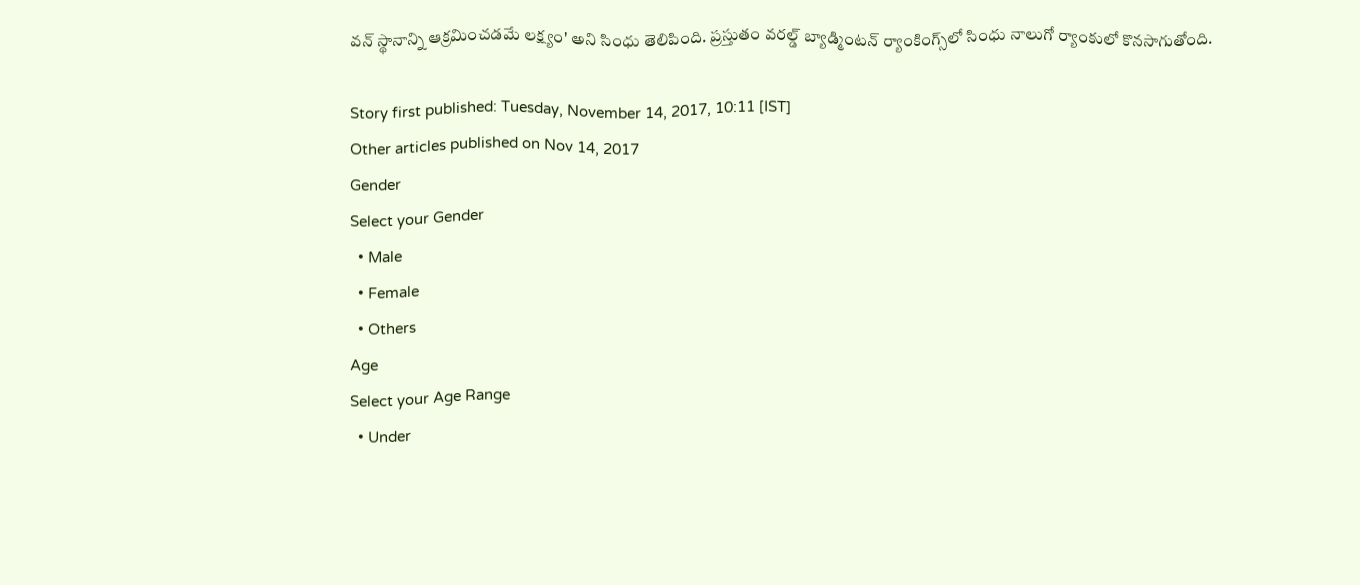వన్ స్థానాన్ని ఆక్రమించడమే లక్ష్యం' అని సింధు తెలిపింది. ప్రస్తుతం వరల్డ్ బ్యాడ్మింటన్ ర్యాంకింగ్స్‌లో సింధు నాలుగో ర్యాంకులో కొనసాగుతోంది.

Story first published: Tuesday, November 14, 2017, 10:11 [IST]
Other articles published on Nov 14, 2017
Gender
Select your Gender
  • Male
  • Female
  • Others
Age
Select your Age Range
  • Under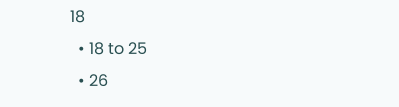18
  • 18 to 25
  • 26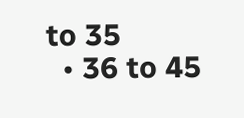to 35
  • 36 to 45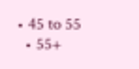• 45 to 55
  • 55+